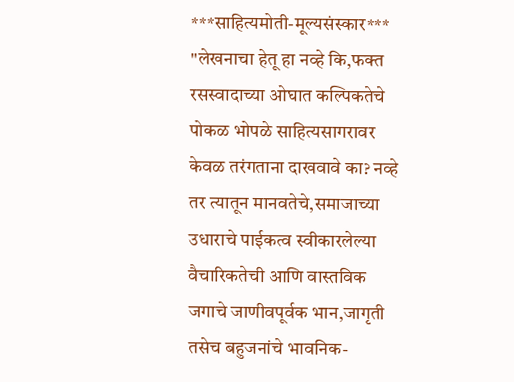***साहित्यमोती-मूल्यसंस्कार***
"लेखनाचा हेतू हा नव्हे कि,फक्त रसस्वादाच्या ओघात कल्पिकतेचे पोकळ भोपळे साहित्यसागरावर केवळ तरंगताना दाखवावे का? नव्हे तर त्यातून मानवतेचे,समाजाच्या उधाराचे पाईकत्व स्वीकारलेल्या वैचारिकतेची आणि वास्तविक जगाचे जाणीवपूर्वक भान,जागृती तसेच बहुजनांचे भावनिक-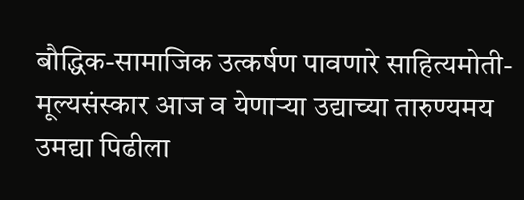बौद्धिक-सामाजिक उत्कर्षण पावणारे साहित्यमोती-मूल्यसंस्कार आज व येणाऱ्या उद्याच्या तारुण्यमय उमद्या पिढीला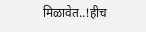मिळावेत..!हीच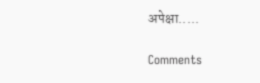अपेक्षा.....

Comments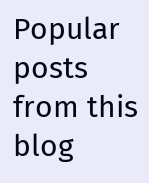Popular posts from this blog